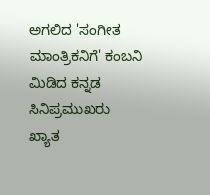ಅಗಲಿದ 'ಸಂಗೀತ ಮಾಂತ್ರಿಕನಿಗೆ' ಕಂಬನಿ ಮಿಡಿದ ಕನ್ನಡ ಸಿನಿಪ್ರಮುಖರು
ಖ್ಯಾತ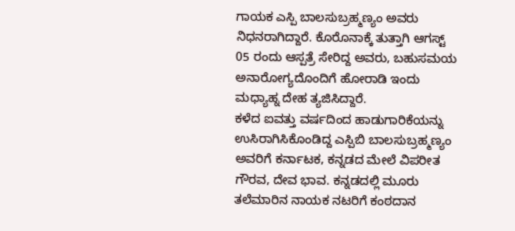ಗಾಯಕ ಎಸ್ಪಿ ಬಾಲಸುಬ್ರಹ್ಮಣ್ಯಂ ಅವರು ನಿಧನರಾಗಿದ್ದಾರೆ. ಕೊರೊನಾಕ್ಕೆ ತುತ್ತಾಗಿ ಆಗಸ್ಟ್ 05 ರಂದು ಆಸ್ಪತ್ರೆ ಸೇರಿದ್ದ ಅವರು, ಬಹುಸಮಯ ಅನಾರೋಗ್ಯದೊಂದಿಗೆ ಹೋರಾಡಿ ಇಂದು ಮಧ್ಯಾಹ್ನ ದೇಹ ತ್ಯಜಿಸಿದ್ದಾರೆ.
ಕಳೆದ ಐವತ್ತು ವರ್ಷದಿಂದ ಹಾಡುಗಾರಿಕೆಯನ್ನು ಉಸಿರಾಗಿಸಿಕೊಂಡಿದ್ದ ಎಸ್ಪಿಬಿ ಬಾಲಸುಬ್ರಹ್ಮಣ್ಯಂ ಅವರಿಗೆ ಕರ್ನಾಟಕ, ಕನ್ನಡದ ಮೇಲೆ ವಿಪರೀತ ಗೌರವ, ದೇವ ಭಾವ. ಕನ್ನಡದಲ್ಲಿ ಮೂರು ತಲೆಮಾರಿನ ನಾಯಕ ನಟರಿಗೆ ಕಂಠದಾನ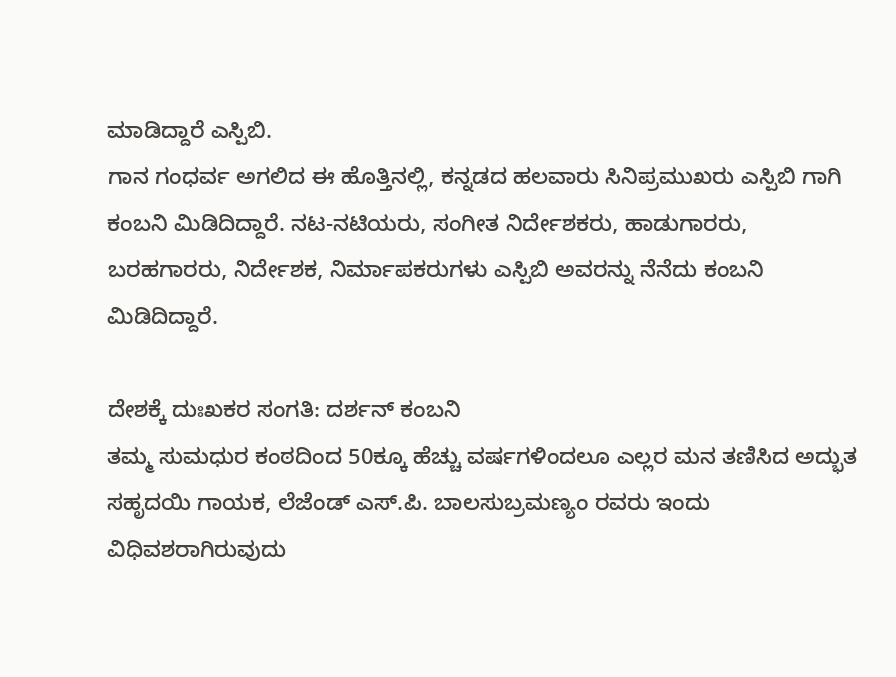ಮಾಡಿದ್ದಾರೆ ಎಸ್ಪಿಬಿ.
ಗಾನ ಗಂಧರ್ವ ಅಗಲಿದ ಈ ಹೊತ್ತಿನಲ್ಲಿ, ಕನ್ನಡದ ಹಲವಾರು ಸಿನಿಪ್ರಮುಖರು ಎಸ್ಪಿಬಿ ಗಾಗಿ ಕಂಬನಿ ಮಿಡಿದಿದ್ದಾರೆ. ನಟ-ನಟಿಯರು, ಸಂಗೀತ ನಿರ್ದೇಶಕರು, ಹಾಡುಗಾರರು, ಬರಹಗಾರರು, ನಿರ್ದೇಶಕ, ನಿರ್ಮಾಪಕರುಗಳು ಎಸ್ಪಿಬಿ ಅವರನ್ನು ನೆನೆದು ಕಂಬನಿ ಮಿಡಿದಿದ್ದಾರೆ.

ದೇಶಕ್ಕೆ ದುಃಖಕರ ಸಂಗತಿ: ದರ್ಶನ್ ಕಂಬನಿ
ತಮ್ಮ ಸುಮಧುರ ಕಂಠದಿಂದ 50ಕ್ಕೂ ಹೆಚ್ಚು ವರ್ಷಗಳಿಂದಲೂ ಎಲ್ಲರ ಮನ ತಣಿಸಿದ ಅದ್ಭುತ ಸಹೃದಯಿ ಗಾಯಕ, ಲೆಜೆಂಡ್ ಎಸ್.ಪಿ. ಬಾಲಸುಬ್ರಮಣ್ಯಂ ರವರು ಇಂದು ವಿಧಿವಶರಾಗಿರುವುದು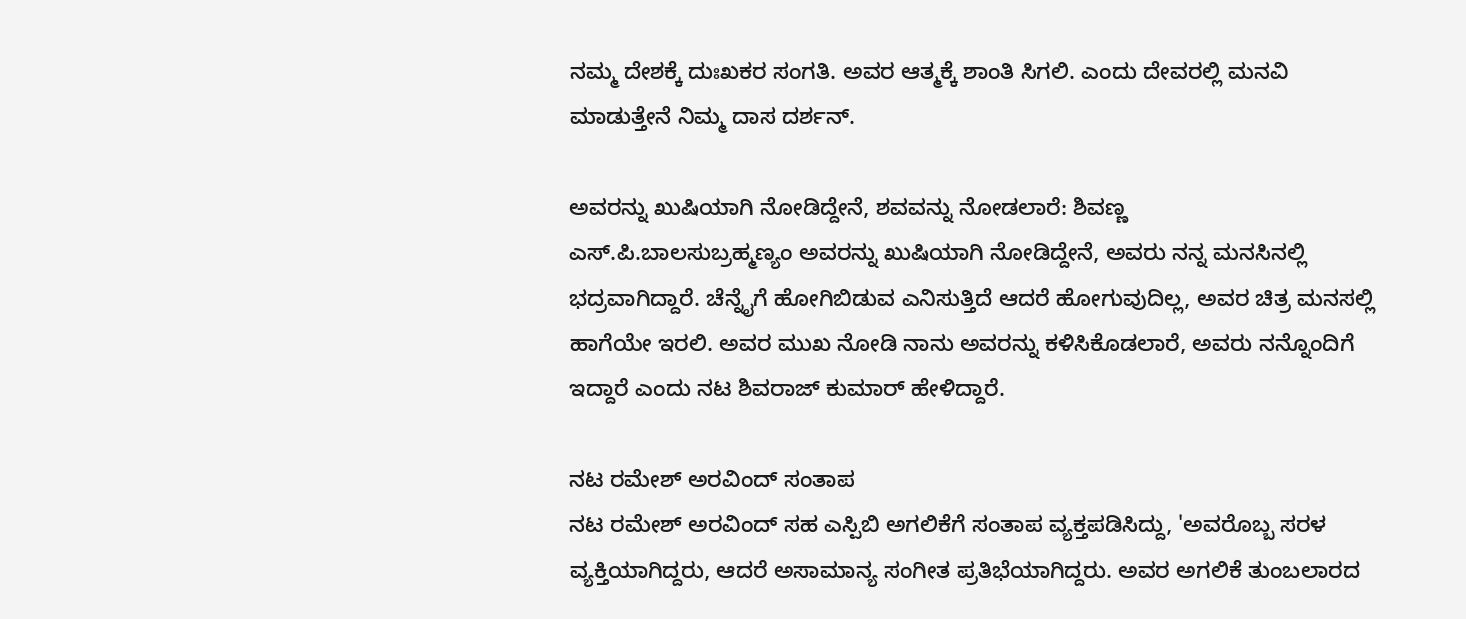ನಮ್ಮ ದೇಶಕ್ಕೆ ದುಃಖಕರ ಸಂಗತಿ. ಅವರ ಆತ್ಮಕ್ಕೆ ಶಾಂತಿ ಸಿಗಲಿ. ಎಂದು ದೇವರಲ್ಲಿ ಮನವಿ ಮಾಡುತ್ತೇನೆ ನಿಮ್ಮ ದಾಸ ದರ್ಶನ್.

ಅವರನ್ನು ಖುಷಿಯಾಗಿ ನೋಡಿದ್ದೇನೆ, ಶವವನ್ನು ನೋಡಲಾರೆ: ಶಿವಣ್ಣ
ಎಸ್.ಪಿ.ಬಾಲಸುಬ್ರಹ್ಮಣ್ಯಂ ಅವರನ್ನು ಖುಷಿಯಾಗಿ ನೋಡಿದ್ದೇನೆ, ಅವರು ನನ್ನ ಮನಸಿನಲ್ಲಿ ಭದ್ರವಾಗಿದ್ದಾರೆ. ಚೆನ್ನೈಗೆ ಹೋಗಿಬಿಡುವ ಎನಿಸುತ್ತಿದೆ ಆದರೆ ಹೋಗುವುದಿಲ್ಲ, ಅವರ ಚಿತ್ರ ಮನಸಲ್ಲಿ ಹಾಗೆಯೇ ಇರಲಿ. ಅವರ ಮುಖ ನೋಡಿ ನಾನು ಅವರನ್ನು ಕಳಿಸಿಕೊಡಲಾರೆ, ಅವರು ನನ್ನೊಂದಿಗೆ ಇದ್ದಾರೆ ಎಂದು ನಟ ಶಿವರಾಜ್ ಕುಮಾರ್ ಹೇಳಿದ್ದಾರೆ.

ನಟ ರಮೇಶ್ ಅರವಿಂದ್ ಸಂತಾಪ
ನಟ ರಮೇಶ್ ಅರವಿಂದ್ ಸಹ ಎಸ್ಪಿಬಿ ಅಗಲಿಕೆಗೆ ಸಂತಾಪ ವ್ಯಕ್ತಪಡಿಸಿದ್ದು, 'ಅವರೊಬ್ಬ ಸರಳ ವ್ಯಕ್ತಿಯಾಗಿದ್ದರು, ಆದರೆ ಅಸಾಮಾನ್ಯ ಸಂಗೀತ ಪ್ರತಿಭೆಯಾಗಿದ್ದರು. ಅವರ ಅಗಲಿಕೆ ತುಂಬಲಾರದ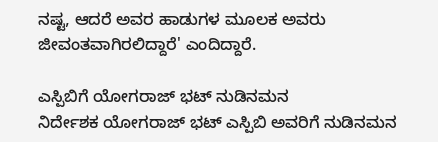ನಷ್ಟ, ಆದರೆ ಅವರ ಹಾಡುಗಳ ಮೂಲಕ ಅವರು ಜೀವಂತವಾಗಿರಲಿದ್ದಾರೆ' ಎಂದಿದ್ದಾರೆ.

ಎಸ್ಪಿಬಿಗೆ ಯೋಗರಾಜ್ ಭಟ್ ನುಡಿನಮನ
ನಿರ್ದೇಶಕ ಯೋಗರಾಜ್ ಭಟ್ ಎಸ್ಪಿಬಿ ಅವರಿಗೆ ನುಡಿನಮನ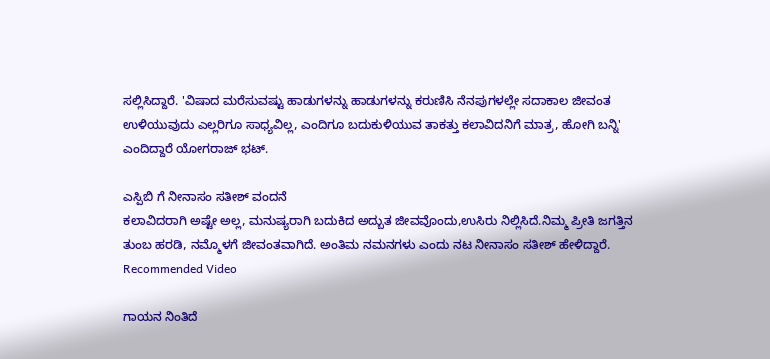ಸಲ್ಲಿಸಿದ್ದಾರೆ. 'ವಿಷಾದ ಮರೆಸುವಷ್ಟು ಹಾಡುಗಳನ್ನು ಹಾಡುಗಳನ್ನು ಕರುಣಿಸಿ ನೆನಪುಗಳಲ್ಲೇ ಸದಾಕಾಲ ಜೀವಂತ ಉಳಿಯುವುದು ಎಲ್ಲರಿಗೂ ಸಾಧ್ಯವಿಲ್ಲ, ಎಂದಿಗೂ ಬದುಕುಳಿಯುವ ತಾಕತ್ತು ಕಲಾವಿದನಿಗೆ ಮಾತ್ರ, ಹೋಗಿ ಬನ್ನಿ' ಎಂದಿದ್ದಾರೆ ಯೋಗರಾಜ್ ಭಟ್.

ಎಸ್ಪಿಬಿ ಗೆ ನೀನಾಸಂ ಸತೀಶ್ ವಂದನೆ
ಕಲಾವಿದರಾಗಿ ಅಷ್ಟೇ ಅಲ್ಲ, ಮನುಷ್ಯರಾಗಿ ಬದುಕಿದ ಅದ್ಬುತ ಜೀವವೊಂದು,ಉಸಿರು ನಿಲ್ಲಿಸಿದೆ.ನಿಮ್ಮ ಪ್ರೀತಿ ಜಗತ್ತಿನ ತುಂಬ ಹರಡಿ, ನಮ್ಮೊಳಗೆ ಜೀವಂತವಾಗಿದೆ. ಅಂತಿಮ ನಮನಗಳು ಎಂದು ನಟ ನೀನಾಸಂ ಸತೀಶ್ ಹೇಳಿದ್ದಾರೆ.
Recommended Video

ಗಾಯನ ನಿಂತಿದೆ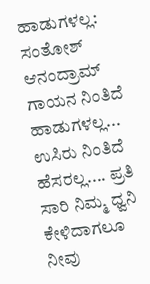ಹಾಡುಗಳಲ್ಲ: ಸಂತೋಶ್ ಆನಂದ್ರಾಮ್
ಗಾಯನ ನಿಂತಿದೆ ಹಾಡುಗಳಲ್ಲ... ಉಸಿರು ನಿಂತಿದೆ ಹೆಸರಲ್ಲ.... ಪ್ರತಿ ಸಾರಿ ನಿಮ್ಮ ಧ್ವನಿ ಕೇಳಿದಾಗಲೂ ನೀವು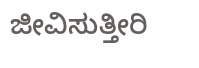ಜೀವಿಸುತ್ತೀರಿ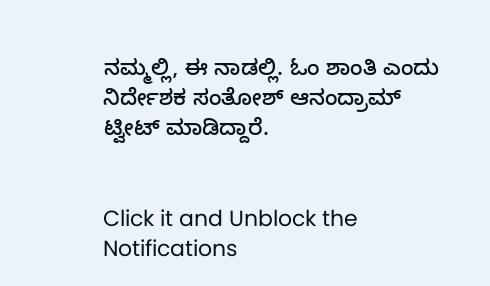ನಮ್ಮಲ್ಲಿ, ಈ ನಾಡಲ್ಲಿ. ಓಂ ಶಾಂತಿ ಎಂದು ನಿರ್ದೇಶಕ ಸಂತೋಶ್ ಆನಂದ್ರಾಮ್ ಟ್ವೀಟ್ ಮಾಡಿದ್ದಾರೆ.


Click it and Unblock the Notifications